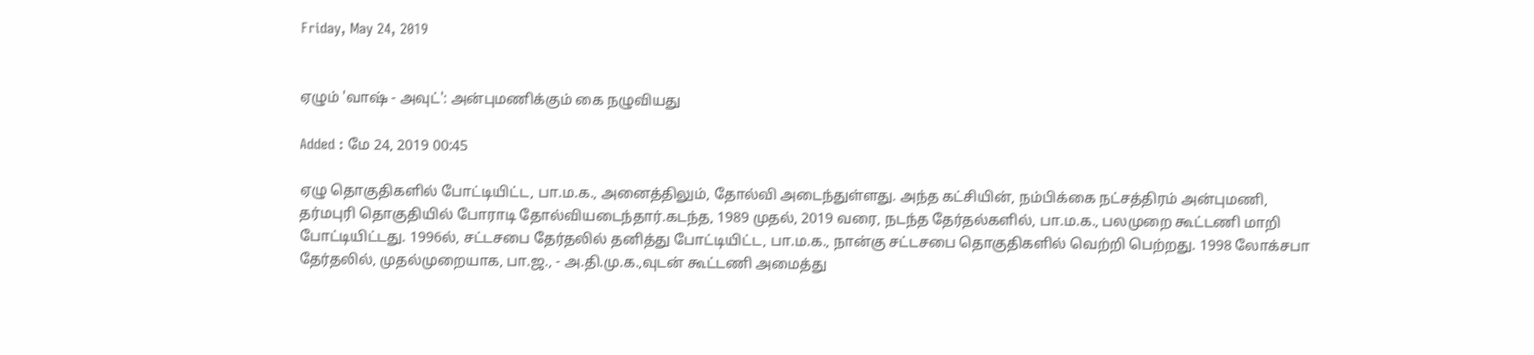Friday, May 24, 2019


ஏழும் 'வாஷ் - அவுட்': அன்புமணிக்கும் கை நழுவியது

Added : மே 24, 2019 00:45

ஏழு தொகுதிகளில் போட்டியிட்ட, பா.ம.க., அனைத்திலும், தோல்வி அடைந்துள்ளது. அந்த கட்சியின், நம்பிக்கை நட்சத்திரம் அன்புமணி, தர்மபுரி தொகுதியில் போராடி தோல்வியடைந்தார்.கடந்த, 1989 முதல், 2019 வரை, நடந்த தேர்தல்களில், பா.ம.க., பலமுறை கூட்டணி மாறி போட்டியிட்டது. 1996ல், சட்டசபை தேர்தலில் தனித்து போட்டியிட்ட, பா.ம.க., நான்கு சட்டசபை தொகுதிகளில் வெற்றி பெற்றது. 1998 லோக்சபா தேர்தலில், முதல்முறையாக, பா.ஜ., - அ.தி.மு.க.,வுடன் கூட்டணி அமைத்து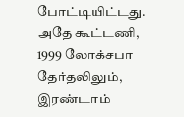போட்டியிட்டது. அதே கூட்டணி, 1999 லோக்சபா தேர்தலிலும், இரண்டாம்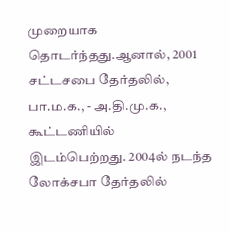முறையாக தொடர்ந்தது.ஆனால், 2001 சட்டசபை தேர்தலில், பா.ம.க., - அ.தி.மு.க., கூட்டணியில் இடம்பெற்றது. 2004ல் நடந்த லோக்சபா தேர்தலில்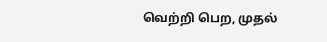வெற்றி பெற, முதல்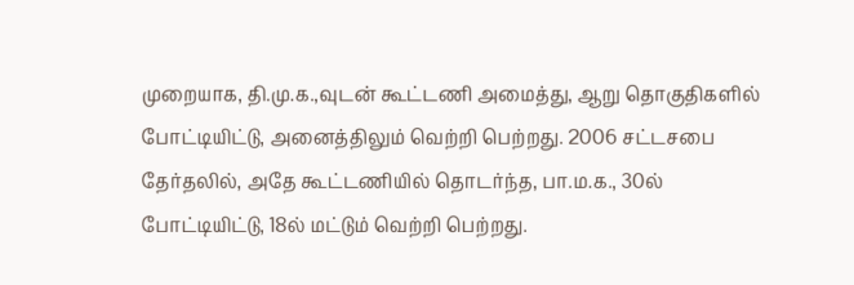முறையாக, தி.மு.க.,வுடன் கூட்டணி அமைத்து, ஆறு தொகுதிகளில் போட்டியிட்டு, அனைத்திலும் வெற்றி பெற்றது. 2006 சட்டசபை தேர்தலில், அதே கூட்டணியில் தொடர்ந்த, பா.ம.க., 30ல் போட்டியிட்டு, 18ல் மட்டும் வெற்றி பெற்றது.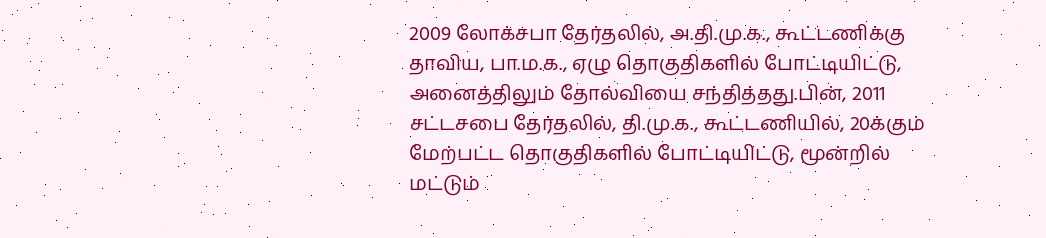2009 லோக்சபா தேர்தலில், அ.தி.மு.க., கூட்டணிக்கு தாவிய, பா.ம.க., ஏழு தொகுதிகளில் போட்டியிட்டு, அனைத்திலும் தோல்வியை சந்தித்தது.பின், 2011 சட்டசபை தேர்தலில், தி.மு.க., கூட்டணியில், 20க்கும் மேற்பட்ட தொகுதிகளில் போட்டியிட்டு, மூன்றில் மட்டும்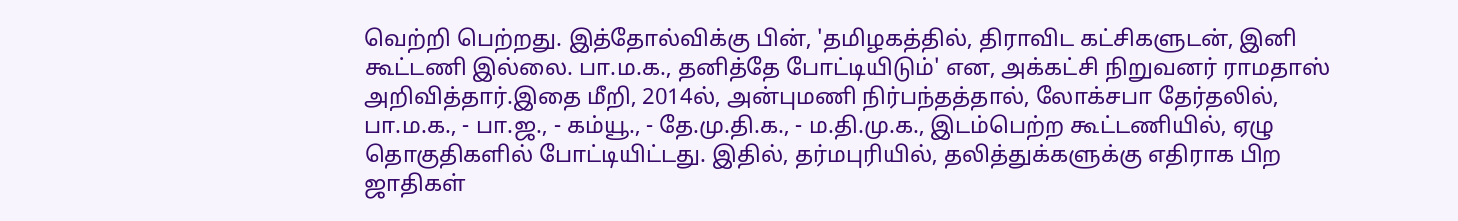வெற்றி பெற்றது. இத்தோல்விக்கு பின், 'தமிழகத்தில், திராவிட கட்சிகளுடன், இனி கூட்டணி இல்லை. பா.ம.க., தனித்தே போட்டியிடும்' என, அக்கட்சி நிறுவனர் ராமதாஸ் அறிவித்தார்.இதை மீறி, 2014ல், அன்புமணி நிர்பந்தத்தால், லோக்சபா தேர்தலில், பா.ம.க., - பா.ஜ., - கம்யூ., - தே.மு.தி.க., - ம.தி.மு.க., இடம்பெற்ற கூட்டணியில், ஏழு தொகுதிகளில் போட்டியிட்டது. இதில், தர்மபுரியில், தலித்துக்களுக்கு எதிராக பிற ஜாதிகள்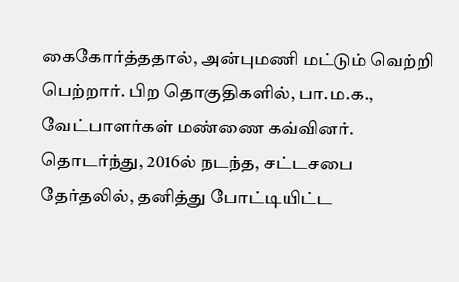கைகோர்த்ததால், அன்புமணி மட்டும் வெற்றி பெற்றார். பிற தொகுதிகளில், பா.ம.க., வேட்பாளர்கள் மண்ணை கவ்வினர். தொடர்ந்து, 2016ல் நடந்த, சட்டசபை தேர்தலில், தனித்து போட்டியிட்ட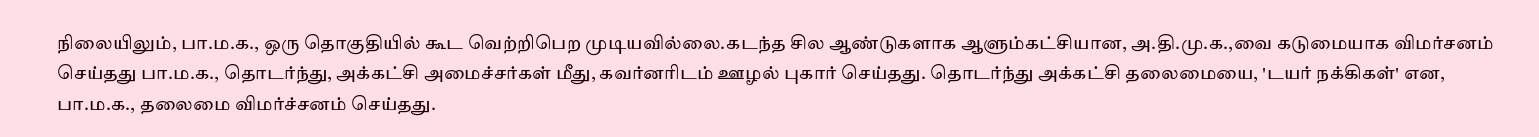நிலையிலும், பா.ம.க., ஒரு தொகுதியில் கூட வெற்றிபெற முடியவில்லை.கடந்த சில ஆண்டுகளாக ஆளும்கட்சியான, அ.தி.மு.க.,வை கடுமையாக விமர்சனம் செய்தது பா.ம.க., தொடர்ந்து, அக்கட்சி அமைச்சர்கள் மீது, கவர்னரிடம் ஊழல் புகார் செய்தது. தொடர்ந்து அக்கட்சி தலைமையை, 'டயர் நக்கிகள்' என, பா.ம.க., தலைமை விமர்ச்சனம் செய்தது.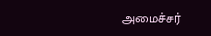அமைச்சர்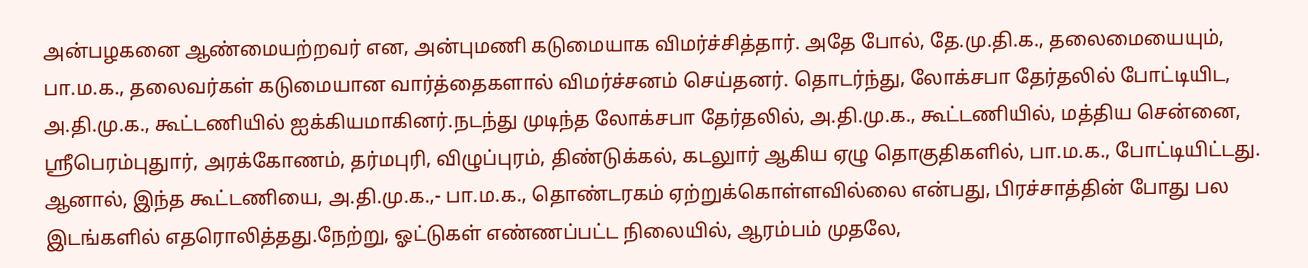அன்பழகனை ஆண்மையற்றவர் என, அன்புமணி கடுமையாக விமர்ச்சித்தார். அதே போல், தே.மு.தி.க., தலைமையையும், பா.ம.க., தலைவர்கள் கடுமையான வார்த்தைகளால் விமர்ச்சனம் செய்தனர். தொடர்ந்து, லோக்சபா தேர்தலில் போட்டியிட, அ.தி.மு.க., கூட்டணியில் ஐக்கியமாகினர்.நடந்து முடிந்த லோக்சபா தேர்தலில், அ.தி.மு.க., கூட்டணியில், மத்திய சென்னை, ஸ்ரீபெரம்புதுார், அரக்கோணம், தர்மபுரி, விழுப்புரம், திண்டுக்கல், கடலுார் ஆகிய ஏழு தொகுதிகளில், பா.ம.க., போட்டியிட்டது. ஆனால், இந்த கூட்டணியை, அ.தி.மு.க.,- பா.ம.க., தொண்டரகம் ஏற்றுக்கொள்ளவில்லை என்பது, பிரச்சாத்தின் போது பல இடங்களில் எதரொலித்தது.நேற்று, ஓட்டுகள் எண்ணப்பட்ட நிலையில், ஆரம்பம் முதலே,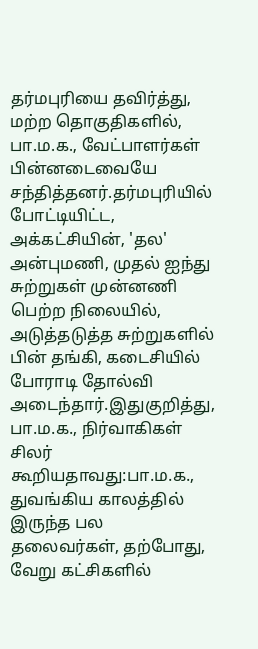தர்மபுரியை தவிர்த்து, மற்ற தொகுதிகளில், பா.ம.க., வேட்பாளர்கள் பின்னடைவையே சந்தித்தனர்.தர்மபுரியில் போட்டியிட்ட, அக்கட்சியின், 'தல' அன்புமணி, முதல் ஐந்து சுற்றுகள் முன்னணி பெற்ற நிலையில், அடுத்தடுத்த சுற்றுகளில் பின் தங்கி, கடைசியில் போராடி தோல்வி அடைந்தார்.இதுகுறித்து, பா.ம.க., நிர்வாகிகள் சிலர் கூறியதாவது:பா.ம.க., துவங்கிய காலத்தில் இருந்த பல தலைவர்கள், தற்போது, வேறு கட்சிகளில்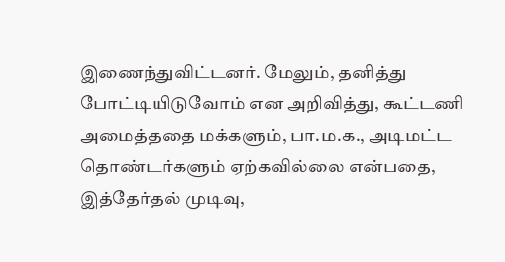இணைந்துவிட்டனர். மேலும், தனித்து போட்டியிடுவோம் என அறிவித்து, கூட்டணி அமைத்ததை மக்களும், பா.ம.க., அடிமட்ட தொண்டர்களும் ஏற்கவில்லை என்பதை, இத்தேர்தல் முடிவு,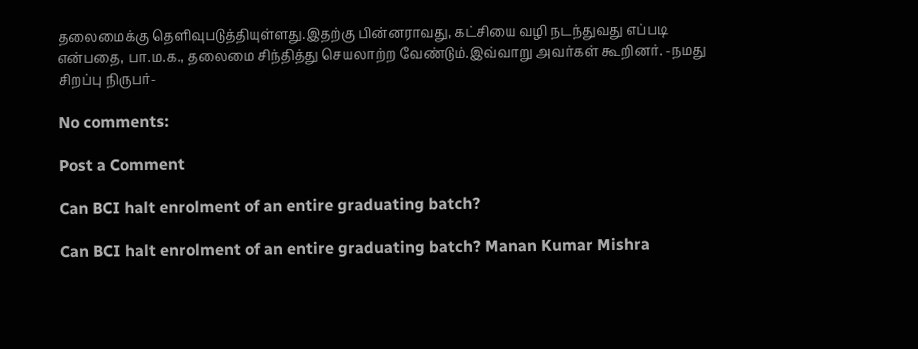தலைமைக்கு தெளிவுபடுத்தியுள்ளது.இதற்கு பின்னராவது, கட்சியை வழி நடந்துவது எப்படி என்பதை, பா.ம.க., தலைமை சிந்தித்து செயலாற்ற வேண்டும்.இவ்வாறு அவர்கள் கூறினர். -நமது சிறப்பு நிருபர்-

No comments:

Post a Comment

Can BCI halt enrolment of an entire graduating batch?

Can BCI halt enrolment of an entire graduating batch? Manan Kumar Mishra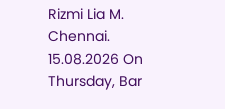Rizmi Lia M. Chennai. 15.08.2026 On Thursday, Bar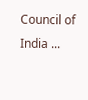Council of India ...